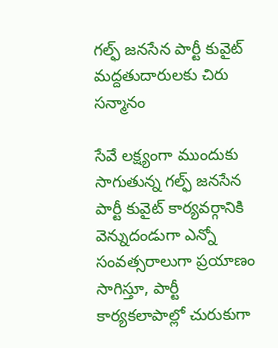గల్ఫ్ జనసేన పార్టీ కువైట్ మద్దతుదారులకు చిరు సన్మానం

సేవే లక్ష్యంగా ముందుకు సాగుతున్న గల్ఫ్ జనసేన పార్టీ కువైట్ కార్యవర్గానికి వెన్నుదండుగా ఎన్నో సంవత్సరాలుగా ప్రయాణం సాగిస్తూ, పార్టీ కార్యకలాపాల్లో చురుకుగా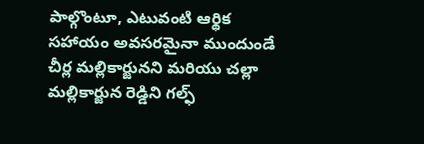పాల్గొంటూ, ఎటువంటి ఆర్థిక సహాయం అవసరమైనా ముందుండే చీర్ల మల్లికార్జునని మరియు చల్లా మల్లికార్జున రెడ్డిని గల్ఫ్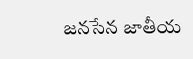జనసేన జాతీయ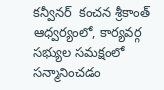కన్వీనర్  కంచన శ్రీకాంత్  ఆధ్వర్యంలో, కార్యవర్గ సభ్యుల సమక్షంలో సన్మానించడం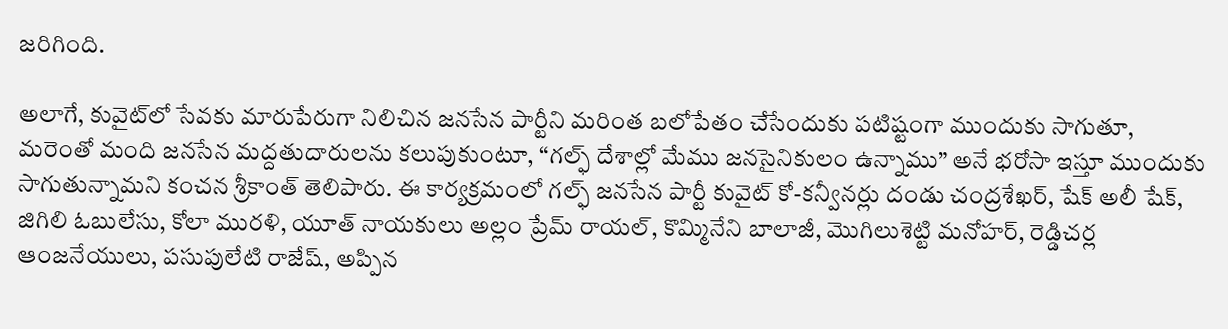జరిగింది.

అలాగే, కువైట్‌లో సేవకు మారుపేరుగా నిలిచిన జనసేన పార్టీని మరింత బలోపేతం చేసేందుకు పటిష్టంగా ముందుకు సాగుతూ, మరెంతో మంది జనసేన మద్దతుదారులను కలుపుకుంటూ, “గల్ఫ్ దేశాల్లో మేము జనసైనికులం ఉన్నాము” అనే భరోసా ఇస్తూ ముందుకు సాగుతున్నామని కంచన శ్రీకాంత్ తెలిపారు. ఈ కార్యక్రమంలో గల్ఫ్ జనసేన పార్టీ కువైట్ కో-కన్వీనర్లు దండు చంద్రశేఖర్, షేక్ అలీ షేక్, జిగిలి ఓబులేసు, కోలా మురళి, యూత్ నాయకులు అల్లం ప్రేమ్ రాయల్, కొమ్మినేని బాలాజీ, మొగిలుశెట్టి మనోహర్, రెడ్డిచర్ల ఆంజనేయులు, పసుపులేటి రాజేష్, అప్పిన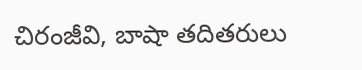చిరంజీవి, బాషా తదితరులు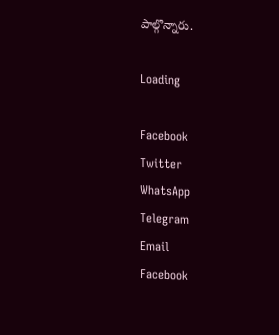పాల్గొన్నారు.

Loading

Facebook
Twitter
WhatsApp
Telegram
Email
Facebook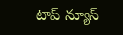టాప్ న్యూస్